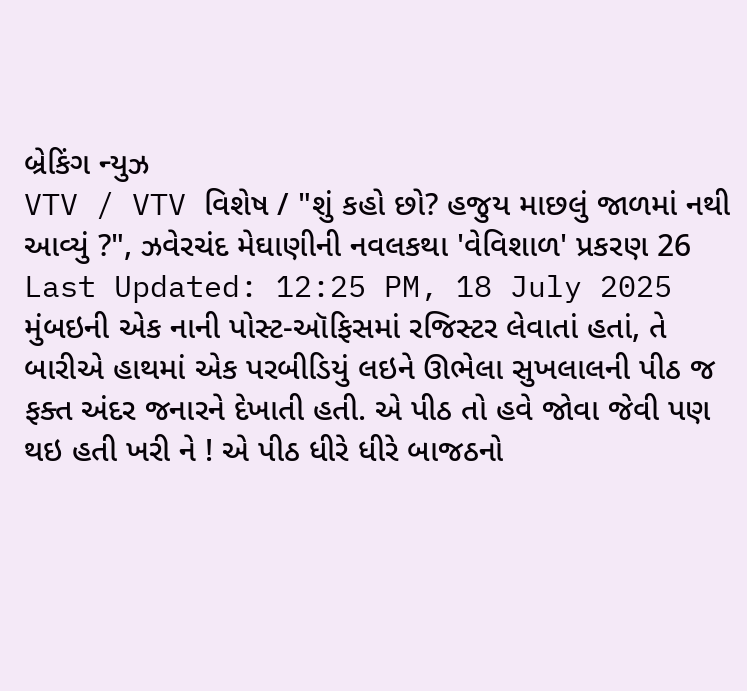બ્રેકિંગ ન્યુઝ
VTV / VTV વિશેષ / "શું કહો છો? હજુય માછલું જાળમાં નથી આવ્યું ?", ઝવેરચંદ મેઘાણીની નવલકથા 'વેવિશાળ' પ્રકરણ 26
Last Updated: 12:25 PM, 18 July 2025
મુંબઇની એક નાની પોસ્ટ-ઑફિસમાં રજિસ્ટર લેવાતાં હતાં, તે બારીએ હાથમાં એક પરબીડિયું લઇને ઊભેલા સુખલાલની પીઠ જ ફક્ત અંદર જનારને દેખાતી હતી. એ પીઠ તો હવે જોવા જેવી પણ થઇ હતી ખરી ને ! એ પીઠ ધીરે ધીરે બાજઠનો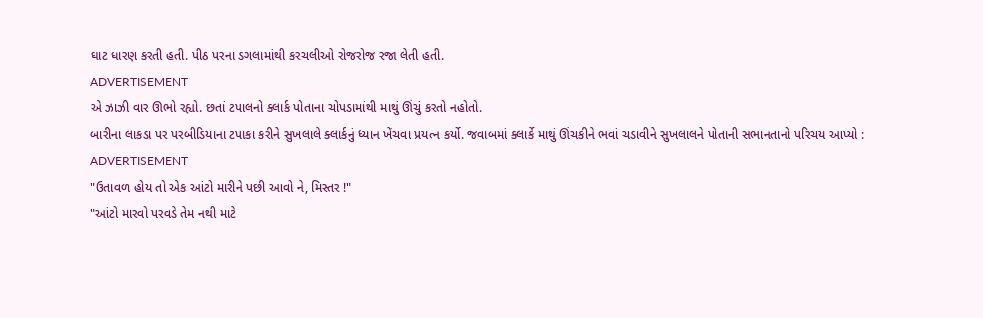ઘાટ ધારણ કરતી હતી. પીઠ પરના ડગલામાંથી કરચલીઓ રોજરોજ રજા લેતી હતી.
ADVERTISEMENT
એ ઝાઝી વાર ઊભો રહ્યો. છતાં ટપાલનો ક્લાર્ક પોતાના ચોપડામાંથી માથું ઊંચું કરતો નહોતો.
બારીના લાકડા પર પરબીડિયાના ટપાકા કરીને સુખલાલે ક્લાર્કનું ધ્યાન ખેંચવા પ્રયત્ન કર્યો. જવાબમાં ક્લાર્કે માથું ઊંચકીને ભવાં ચડાવીને સુખલાલને પોતાની સભાનતાનો પરિચય આપ્યો :
ADVERTISEMENT
"ઉતાવળ હોય તો એક આંટો મારીને પછી આવો ને, મિસ્તર !"
"આંટો મારવો પરવડે તેમ નથી માટે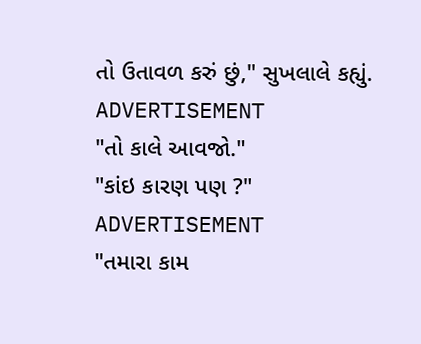તો ઉતાવળ કરું છું," સુખલાલે કહ્યું.
ADVERTISEMENT
"તો કાલે આવજો."
"કાંઇ કારણ પણ ?"
ADVERTISEMENT
"તમારા કામ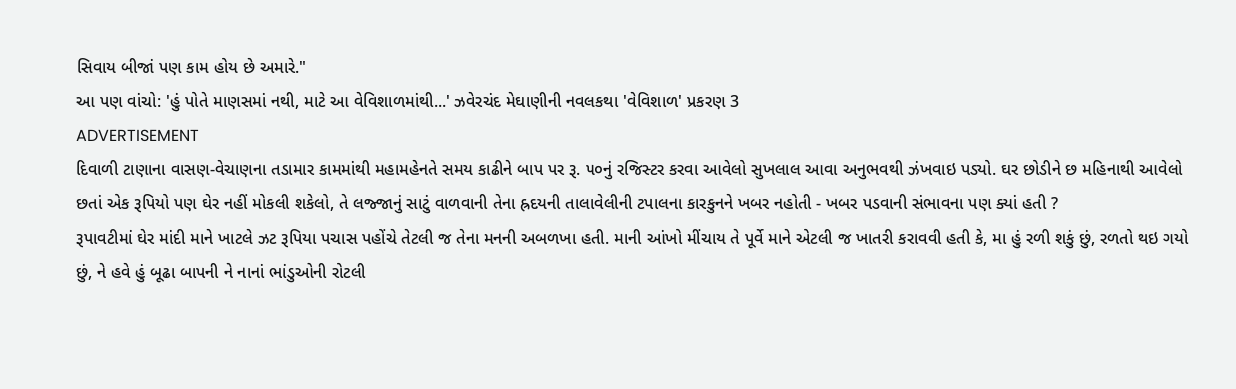સિવાય બીજાં પણ કામ હોય છે અમારે."
આ પણ વાંચો: 'હું પોતે માણસમાં નથી, માટે આ વેવિશાળમાંથી...' ઝવેરચંદ મેઘાણીની નવલકથા 'વેવિશાળ' પ્રકરણ 3
ADVERTISEMENT
દિવાળી ટાણાના વાસણ-વેચાણના તડામાર કામમાંથી મહામહેનતે સમય કાઢીને બાપ પર રૂ. ૫૦નું રજિસ્ટર કરવા આવેલો સુખલાલ આવા અનુભવથી ઝંખવાઇ પડ્યો. ઘર છોડીને છ મહિનાથી આવેલો છતાં એક રૂપિયો પણ ઘેર નહીં મોકલી શકેલો, તે લજ્જાનું સાટું વાળવાની તેના હ્રદયની તાલાવેલીની ટપાલના કારકુનને ખબર નહોતી - ખબર પડવાની સંભાવના પણ ક્યાં હતી ?
રૂપાવટીમાં ઘેર માંદી માને ખાટલે ઝટ રૂપિયા પચાસ પહોંચે તેટલી જ તેના મનની અબળખા હતી. માની આંખો મીંચાય તે પૂર્વે માને એટલી જ ખાતરી કરાવવી હતી કે, મા હું રળી શકું છું, રળતો થઇ ગયો છું, ને હવે હું બૂઢા બાપની ને નાનાં ભાંડુઓની રોટલી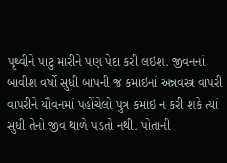પૃથ્વીને પાટુ મારીને પણ પેદા કરી લઇશ. જીવનનાં બાવીશ વર્ષો સુધી બાપની જ કમાઇનાં અન્નવસ્ત્ર વાપરી વાપરીને યૌવનમાં પહોંચેલો પુત્ર કમાઇ ન કરી શકે ત્યાં સુધી તેનો જીવ થાળે પડતો નથી. પોતાની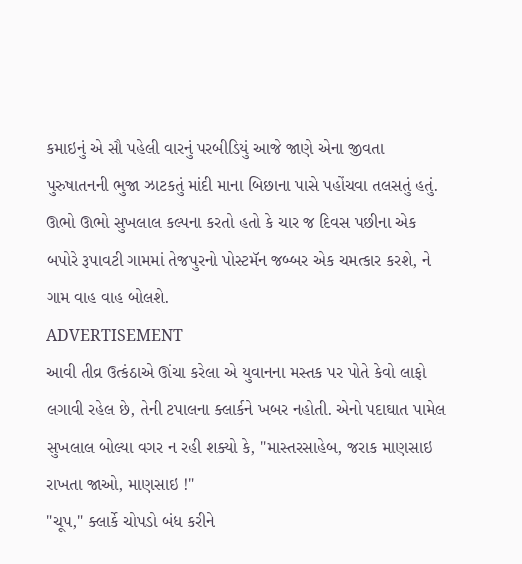કમાઇનું એ સૌ પહેલી વારનું પરબીડિયું આજે જાણે એના જીવતા પુરુષાતનની ભુજા ઝાટકતું માંદી માના બિછાના પાસે પહોંચવા તલસતું હતું. ઊભો ઊભો સુખલાલ કલ્પના કરતો હતો કે ચાર જ દિવસ પછીના એક બપોરે રૂપાવટી ગામમાં તેજપુરનો પોસ્ટમૅન જબ્બર એક ચમત્કાર કરશે, ને ગામ વાહ વાહ બોલશે.
ADVERTISEMENT
આવી તીવ્ર ઉત્કંઠાએ ઊંચા કરેલા એ યુવાનના મસ્તક પર પોતે કેવો લાફો લગાવી રહેલ છે, તેની ટપાલના ક્લાર્કને ખબર નહોતી. એનો પદાઘાત પામેલ સુખલાલ બોલ્યા વગર ન રહી શક્યો કે, "માસ્તરસાહેબ, જરાક માણસાઇ રાખતા જાઓ, માણસાઇ !"
"ચૂપ," ક્લાર્કે ચોપડો બંધ કરીને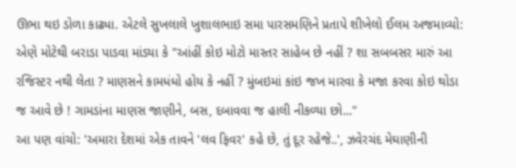ઊભા થઇ ડોળા કાઢ્યા. એટલે સુખલાલે ખુશાલભાઇ સમા પારસમણિને પ્રતાપે શીખેલો ઈલમ અજમાવ્યો: એણે મોટેથી બરાડા પાડવા માંડ્યા કે "આંહીં કોઇ મોટો માસ્તર સાહેબ છે નહીં ? શા સબબસર મારું આ રજિસ્ટર નથી લેતા ? માણસને કામધંધો હોય કે નહીં ? મુંબઇમાં કાંઇ જખ મારવા કે મજા કરવા કોઇ થોડા જ આવે છે ! ગામડાંના માણસ જાણીને, બસ, દબાવવા જ હાલી નીકળ્યા છો..."
આ પણ વાંચો: 'અમારા દેશમાં એક તાવને 'લવ ફિવર' કહે છે, તું દૂર રહેજે..', ઝવેરચંદ મેઘાણીની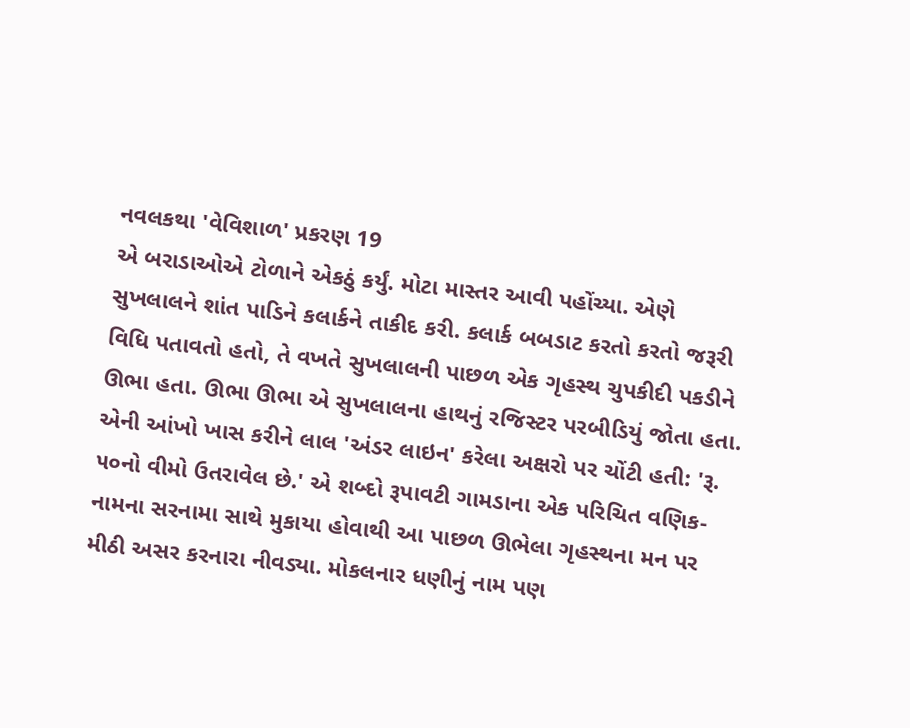નવલકથા 'વેવિશાળ' પ્રકરણ 19
એ બરાડાઓએ ટોળાને એકઠું કર્યું. મોટા માસ્તર આવી પહોંચ્યા. એણે સુખલાલને શાંત પાડિને કલાર્કને તાકીદ કરી. કલાર્ક બબડાટ કરતો કરતો જરૂરી વિધિ પતાવતો હતો, તે વખતે સુખલાલની પાછળ એક ગૃહસ્થ ચુપકીદી પકડીને ઊભા હતા. ઊભા ઊભા એ સુખલાલના હાથનું રજિસ્ટર પરબીડિયું જોતા હતા. એની આંખો ખાસ કરીને લાલ 'અંડર લાઇન' કરેલા અક્ષરો પર ચોંટી હતી: 'રૂ. ૫૦નો વીમો ઉતરાવેલ છે.' એ શબ્દો રૂપાવટી ગામડાના એક પરિચિત વણિક-નામના સરનામા સાથે મુકાયા હોવાથી આ પાછળ ઊભેલા ગૃહસ્થના મન પર મીઠી અસર કરનારા નીવડ્યા. મોકલનાર ધણીનું નામ પણ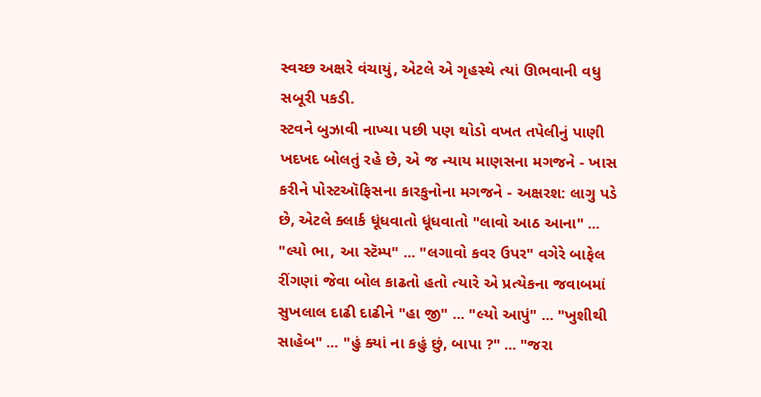સ્વચ્છ અક્ષરે વંચાયું, એટલે એ ગૃહસ્થે ત્યાં ઊભવાની વધુ સબૂરી પકડી.
સ્ટવને બુઝાવી નાખ્યા પછી પણ થોડો વખત તપેલીનું પાણી ખદખદ બોલતું રહે છે, એ જ ન્યાય માણસના મગજને - ખાસ કરીને પોસ્ટઑફિસના કારકુનોના મગજને - અક્ષરશ: લાગુ પડે છે, એટલે ક્લાર્ક ધૂંધવાતો ધૂંધવાતો "લાવો આઠ આના" ... "લ્યો ભા, આ સ્ટૅમ્પ" ... "લગાવો કવર ઉપર" વગેરે બાફેલ રીંગણાં જેવા બોલ કાઢતો હતો ત્યારે એ પ્રત્યેકના જવાબમાં સુખલાલ દાઢી દાઢીને "હા જી" ... "લ્યો આપું" ... "ખુશીથી સાહેબ" ... "હું ક્યાં ના કહું છું, બાપા ?" ... "જરા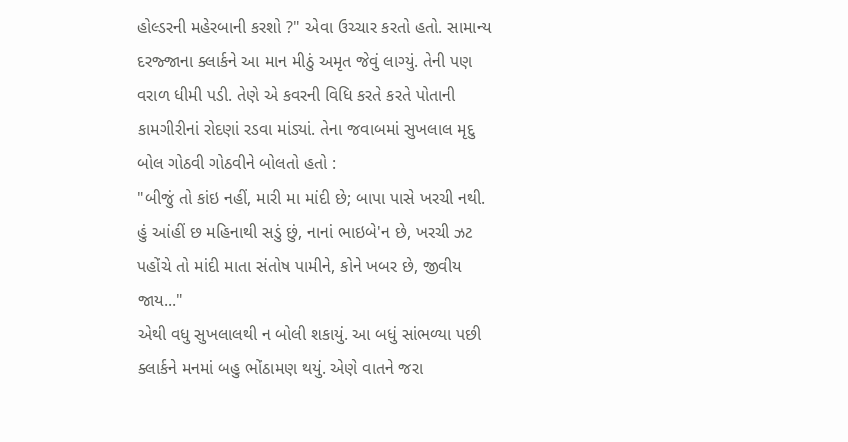હોલ્ડરની મહેરબાની કરશો ?" એવા ઉચ્ચાર કરતો હતો. સામાન્ય દરજ્જાના ક્લાર્કને આ માન મીઠું અમૃત જેવું લાગ્યું. તેની પણ વરાળ ધીમી પડી. તેણે એ કવરની વિધિ કરતે કરતે પોતાની કામગીરીનાં રોદણાં રડવા માંડ્યાં. તેના જવાબમાં સુખલાલ મૃદુ બોલ ગોઠવી ગોઠવીને બોલતો હતો :
"બીજું તો કાંઇ નહીં, મારી મા માંદી છે; બાપા પાસે ખરચી નથી. હું આંહીં છ મહિનાથી સડું છું, નાનાં ભાઇબે'ન છે, ખરચી ઝટ પહોંચે તો માંદી માતા સંતોષ પામીને, કોને ખબર છે, જીવીય જાય..."
એથી વધુ સુખલાલથી ન બોલી શકાયું. આ બધું સાંભળ્યા પછી ક્લાર્કને મનમાં બહુ ભોંઠામણ થયું. એણે વાતને જરા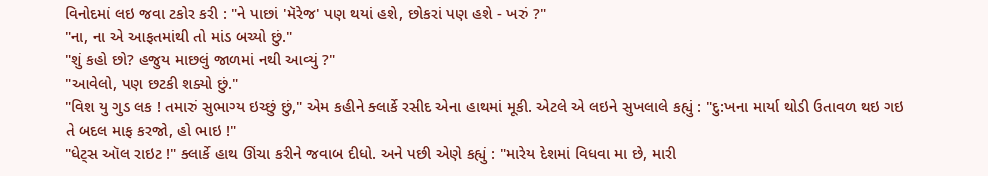વિનોદમાં લઇ જવા ટકોર કરી : "ને પાછાં 'મૅરેજ' પણ થયાં હશે, છોકરાં પણ હશે - ખરું ?"
"ના, ના એ આફતમાંથી તો માંડ બચ્યો છું."
"શું કહો છો? હજુય માછલું જાળમાં નથી આવ્યું ?"
"આવેલો, પણ છટકી શક્યો છું."
"વિશ યુ ગુડ લક ! તમારું સુભાગ્ય ઇચ્છું છું," એમ કહીને ક્લાર્કે રસીદ એના હાથમાં મૂકી. એટલે એ લઇને સુખલાલે કહ્યું : "દુ:ખના માર્યા થોડી ઉતાવળ થઇ ગઇ તે બદલ માફ કરજો, હો ભાઇ !"
"ધેટ્સ ઑલ રાઇટ !" ક્લાર્કે હાથ ઊંચા કરીને જવાબ દીધો. અને પછી એણે કહ્યું : "મારેય દેશમાં વિધવા મા છે, મારી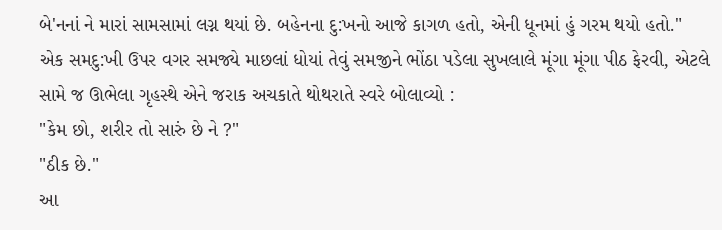બે'નનાં ને મારાં સામસામાં લગ્ન થયાં છે. બહેનના દુ:ખનો આજે કાગળ હતો, એની ધૂનમાં હું ગરમ થયો હતો."
એક સમદુ:ખી ઉપર વગર સમજ્યે માછલાં ધોયાં તેવું સમજીને ભોંઠા પડેલા સુખલાલે મૂંગા મૂંગા પીઠ ફેરવી, એટલે સામે જ ઊભેલા ગૃહસ્થે એને જરાક અચકાતે થોથરાતે સ્વરે બોલાવ્યો :
"કેમ છો, શરીર તો સારું છે ને ?"
"ઠીક છે."
આ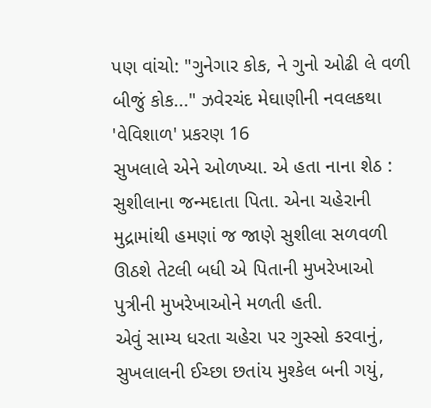પણ વાંચો: "ગુનેગાર કોક, ને ગુનો ઓઢી લે વળી બીજું કોક..." ઝવેરચંદ મેઘાણીની નવલકથા 'વેવિશાળ' પ્રકરણ 16
સુખલાલે એને ઓળખ્યા. એ હતા નાના શેઠ : સુશીલાના જન્મદાતા પિતા. એના ચહેરાની મુદ્રામાંથી હમણાં જ જાણે સુશીલા સળવળી ઊઠશે તેટલી બધી એ પિતાની મુખરેખાઓ પુત્રીની મુખરેખાઓને મળતી હતી.
એવું સામ્ય ધરતા ચહેરા પર ગુસ્સો કરવાનું, સુખલાલની ઈચ્છા છતાંય મુશ્કેલ બની ગયું,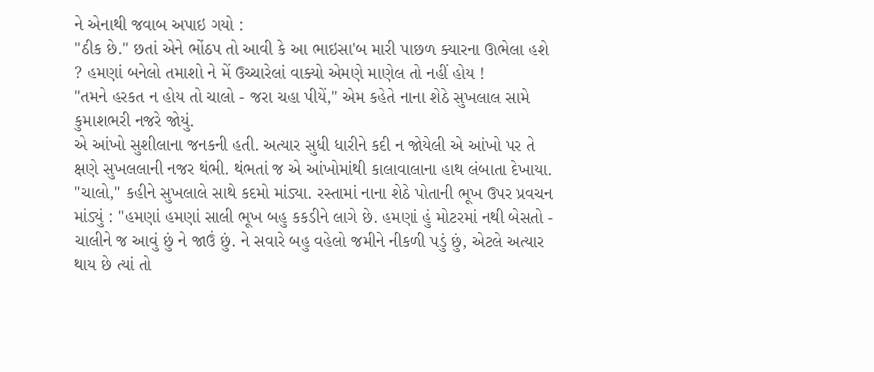ને એનાથી જવાબ અપાઇ ગયો :
"ઠીક છે." છતાં એને ભોંઠપ તો આવી કે આ ભાઇસા'બ મારી પાછળ ક્યારના ઊભેલા હશે ? હમણાં બનેલો તમાશો ને મેં ઉચ્ચારેલાં વાક્યો એમણે માણેલ તો નહીં હોય !
"તમને હરકત ન હોય તો ચાલો - જરા ચહા પીયેં," એમ કહેતે નાના શેઠે સુખલાલ સામે કુમાશભરી નજરે જોયું.
એ આંખો સુશીલાના જનકની હતી. અત્યાર સુધી ધારીને કદી ન જોયેલી એ આંખો પર તે ક્ષણે સુખલલાની નજર થંભી. થંભતાં જ એ આંખોમાંથી કાલાવાલાના હાથ લંબાતા દેખાયા.
"ચાલો," કહીને સુખલાલે સાથે કદમો માંડ્યા. રસ્તામાં નાના શેઠે પોતાની ભૂખ ઉપર પ્રવચન માંડ્યું : "હમણાં હમણાં સાલી ભૂખ બહુ કકડીને લાગે છે. હમણાં હું મોટરમાં નથી બેસતો - ચાલીને જ આવું છું ને જાઉં છું. ને સવારે બહુ વહેલો જમીને નીકળી પડું છું, એટલે અત્યાર થાય છે ત્યાં તો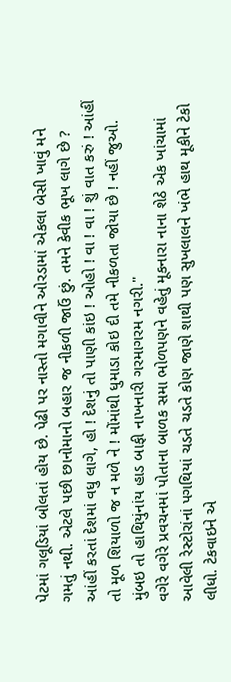પેટમાં ગલૂડિયાં બોલતાં હોય છે. પેઢી પર નાસ્તો મગાવીને ઓરડામાં એકલા બેસી ખાવું મને ગમતું નથી. એટલે પછી છાનોમાનો બહાર જ નીકળી જાઉં છું. તમને કેવીક ભૂખ લાગે છે ? આંહીં કરતાં દેશમાં વધુ લાગે, હો ! દેશનું તો પાણી કાંઇ ! ઓહો ! વા ! વા ! શું વાત કરું ! આંહીં તો મૂળ શિયાળો જ ન મળે ને ! મોંમાંથી ધુમાડા કોઇ દી તમે નીકળતા જોયા છે ! નહીં જુઓ. મુંબઇ તો હાથિયુંનાંય હાડ બાફી નાખનારી ગરમાગરમ નગરી."
વગેરે વગેરે પ્રવચનમાં પોતાના બાળક સમા ભોળપણને વહેતું મૂકનારા નાના શેઠે એક ખાંચામાં આવેલી રેસ્ટોરાંનાં પગથિયાં ચડતે ચડતે કોણ જાણે શાથી પણ સુખલાલને ખંભે હાથ મૂકીને ટેકો લીધો. ટેકવાઇને એ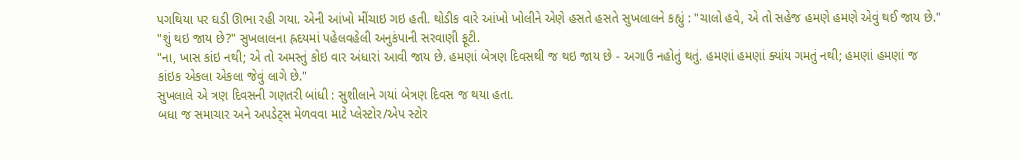પગથિયા પર ઘડી ઊભા રહી ગયા. એની આંખો મીંચાઇ ગઇ હતી. થોડીક વારે આંખો ખોલીને એણે હસતે હસતે સુખલાલને કહ્યું : "ચાલો હવે, એ તો સહેજ હમણે હમણે એવું થઈ જાય છે."
"શું થઇ જાય છે?" સુખલાલના હ્રદયમાં પહેલવહેલી અનુકંપાની સરવાણી ફૂટી.
"ના, ખાસ કાંઇ નથી; એ તો અમસ્તું કોઇ વાર અંધારાં આવી જાય છે. હમણાં બેત્રણ દિવસથી જ થઇ જાય છે - અગાઉ નહોતું થતું. હમણાં હમણાં ક્યાંય ગમતું નથી; હમણાં હમણાં જ કાંઇક એકલા એકલા જેવું લાગે છે."
સુખલાલે એ ત્રણ દિવસની ગણતરી બાંધી : સુશીલાને ગયાં બેત્રણ દિવસ જ થયા હતા.
બધા જ સમાચાર અને અપડેટ્સ મેળવવા માટે પ્લેસ્ટોર/એપ સ્ટોર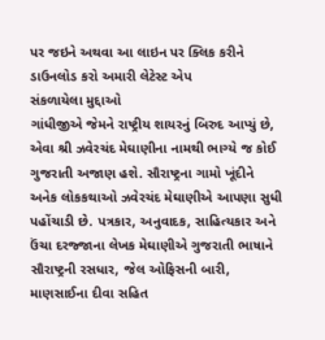પર જઇને અથવા આ લાઇન પર ક્લિક કરીને ડાઉનલોડ કરો અમારી લેટેસ્ટ એપ
સંકળાયેલા મુદ્દાઓ
ગાંધીજીએ જેમને રાષ્ટ્રીય શાયરનું બિરુદ આપ્યું છે, એવા શ્રી ઝવેરચંદ મેઘાણીના નામથી ભાગ્યે જ કોઈ ગુજરાતી અજાણ હશે. સૌરાષ્ટ્રના ગામો ખૂંદીને અનેક લોકકથાઓ ઝવેરચંદ મેઘાણીએ આપણા સુધી પહોંચાડી છે. પત્રકાર, અનુવાદક, સાહિત્યકાર અને ઉંચા દરજ્જાના લેખક મેઘાણીએ ગુજરાતી ભાષાને સૌરાષ્ટ્રની રસધાર, જેલ ઓફિસની બારી, માણસાઈના દીવા સહિત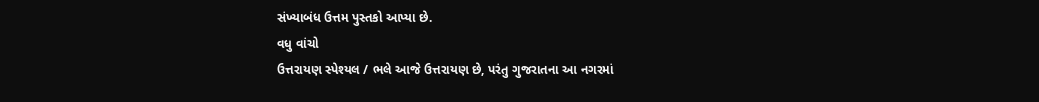સંખ્યાબંધ ઉત્તમ પુસ્તકો આપ્યા છે.
વધુ વાંચો
ઉત્તરાયણ સ્પેશ્યલ / ભલે આજે ઉત્તરાયણ છે, પરંતુ ગુજરાતના આ નગરમાં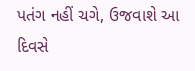પતંગ નહીં ચગે, ઉજવાશે આ દિવસે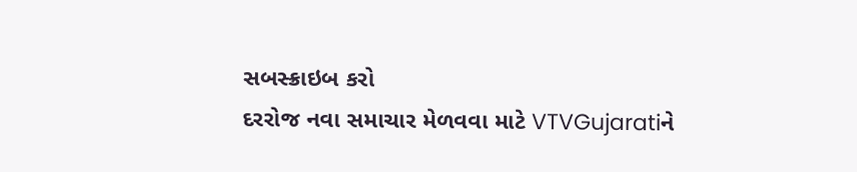સબસ્ક્રાઇબ કરો
દરરોજ નવા સમાચાર મેળવવા માટે VTVGujaratiને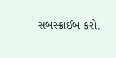સબસ્ક્રાઈબ કરો.